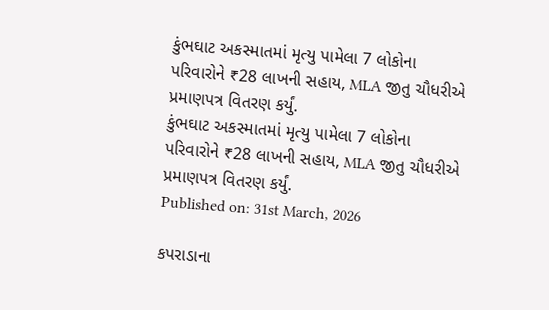કુંભઘાટ અકસ્માતમાં મૃત્યુ પામેલા 7 લોકોના પરિવારોને ₹28 લાખની સહાય, MLA જીતુ ચૌધરીએ પ્રમાણપત્ર વિતરણ કર્યું.
કુંભઘાટ અકસ્માતમાં મૃત્યુ પામેલા 7 લોકોના પરિવારોને ₹28 લાખની સહાય, MLA જીતુ ચૌધરીએ પ્રમાણપત્ર વિતરણ કર્યું.
Published on: 31st March, 2026

કપરાડાના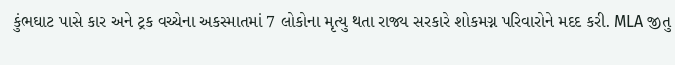કુંભઘાટ પાસે કાર અને ટ્રક વચ્ચેના અકસ્માતમાં 7 લોકોના મૃત્યુ થતા રાજ્ય સરકારે શોકમગ્ન પરિવારોને મદદ કરી. MLA જીતુ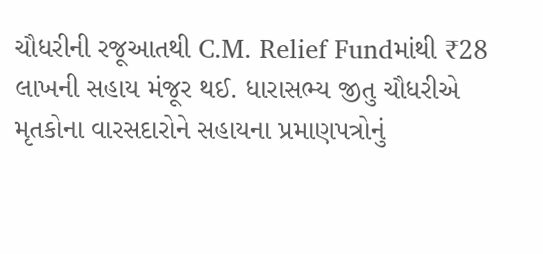ચૌધરીની રજૂઆતથી C.M. Relief Fundમાંથી ₹28 લાખની સહાય મંજૂર થઈ. ધારાસભ્ય જીતુ ચૌધરીએ મૃતકોના વારસદારોને સહાયના પ્રમાણપત્રોનું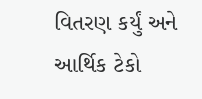વિતરણ કર્યું અને આર્થિક ટેકો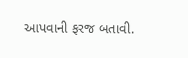આપવાની ફરજ બતાવી.